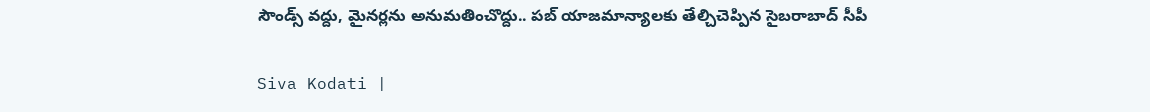సౌండ్స్ వద్దు, మైనర్లను అనుమతించొద్దు.. పబ్ యాజమాన్యాలకు తేల్చిచెప్పిన సైబరాబాద్ సీపీ

Siva Kodati |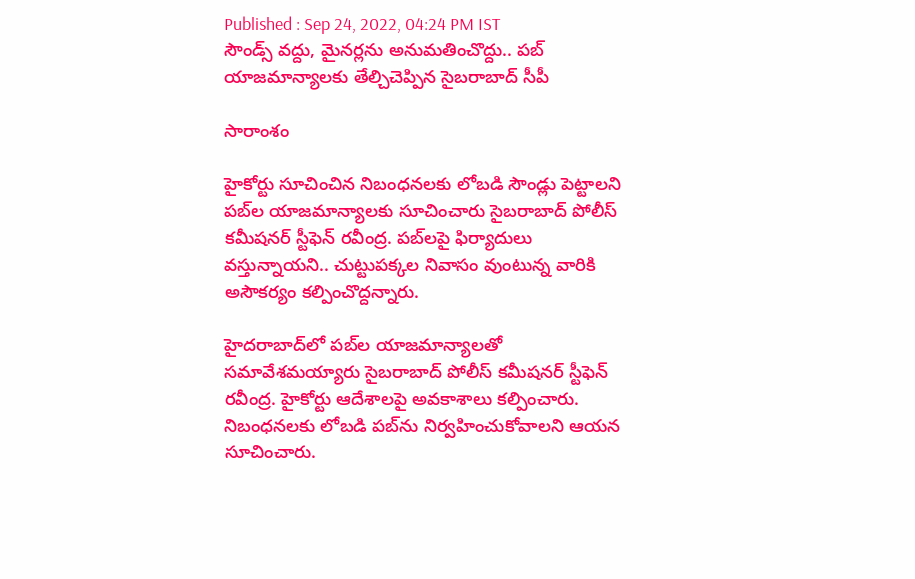Published : Sep 24, 2022, 04:24 PM IST
సౌండ్స్ వద్దు, మైనర్లను అనుమతించొద్దు.. పబ్ యాజమాన్యాలకు తేల్చిచెప్పిన సైబరాబాద్ సీపీ

సారాంశం

హైకోర్టు సూచించిన నిబంధనలకు లోబడి సౌండ్లు పెట్టాలని పబ్‌ల యాజమాన్యాలకు సూచించారు సైబరాబాద్ పోలీస్ కమీషనర్ స్టీఫెన్ రవీంద్ర. పబ్‌లపై ఫిర్యాదులు వస్తున్నాయని.. చుట్టుపక్కల నివాసం వుంటున్న వారికి అసౌకర్యం కల్పించొద్దన్నారు.

హైదరాబాద్‌లో పబ్‌ల యాజమాన్యాలతో సమావేశమయ్యారు సైబరాబాద్ పోలీస్ కమీషనర్ స్టీఫెన్ రవీంద్ర. హైకోర్టు ఆదేశాలపై అవకాశాలు కల్పించారు. నిబంధనలకు లోబడి పబ్‌ను నిర్వహించుకోవాలని ఆయన సూచించారు.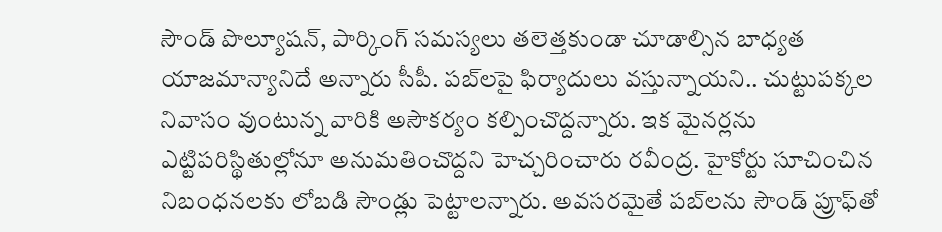సౌండ్ పొల్యూషన్, పార్కింగ్ సమస్యలు తలెత్తకుండా చూడాల్సిన బాధ్యత యాజమాన్యానిదే అన్నారు సీపీ. పబ్‌లపై ఫిర్యాదులు వస్తున్నాయని.. చుట్టుపక్కల నివాసం వుంటున్న వారికి అసౌకర్యం కల్పించొద్దన్నారు. ఇక మైనర్లను ఎట్టిపరిస్థితుల్లోనూ అనుమతించొద్దని హెచ్చరించారు రవీంద్ర. హైకోర్టు సూచించిన నిబంధనలకు లోబడి సౌండ్లు పెట్టాలన్నారు. అవసరమైతే పబ్‌లను సౌండ్ ప్రూఫ్‌తో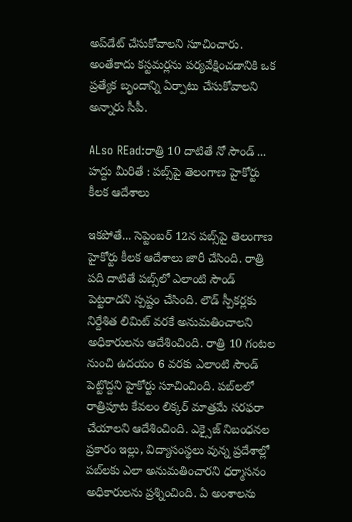అప్‌డేట్ చేసుకోవాలని సూచించారు. అంతేకాదు కస్టమర్లను పర్యవేక్షించడానికి ఒక ప్రత్యేక బృందాన్ని ఏర్పాటు చేసుకోవాలని అన్నారు సీపీ.

ALso REad:రాత్రి 10 దాటితే నో సౌండ్ ... హద్దు మీరితే : పబ్స్‌పై తెలంగాణ హైకోర్టు కీలక ఆదేశాలు

ఇకపోతే... సెప్టెంబర్ 12న పబ్స్‌పై తెలంగాణ హైకోర్టు కీలక ఆదేశాలు జారీ చేసింది. రాత్రి పది దాటితే పబ్స్‌లో ఎలాంటి సౌండ్ పెట్టరాదని స్పష్టం చేసింది. లౌడ్ స్పీకర్లకు నిర్దేశిత లిమిట్ వరకే అనుమతించాలని అధికారులను ఆదేశించింది. రాత్రి 10 గంటల నుంచి ఉదయం 6 వరకు ఎలాంటి సౌండ్ పెట్టొద్దని హైకోర్టు సూచించింది. పబ్‌లలో రాత్రిపూట కేవలం లిక్కర్ మాత్రమే సరఫరా చేయాలని ఆదేశించింది. ఎక్సైజ్ నిబంధనల ప్రకారం ఇల్లు, విద్యాసంస్థలు వున్న ప్రదేశాల్లో పబ్‌లకు ఎలా అనుమతించారని ధర్మాసనం అధికారులను ప్రశ్నించింది. ఏ అంశాలను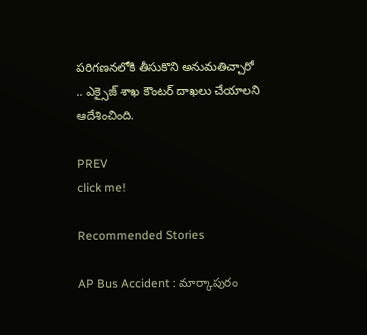పరిగణనలోకి తీసుకొని అనుమతిచ్చారో .. ఎక్సైజ్ శాఖ కౌంటర్ దాఖలు చేయాలని ఆదేశించింది.

PREV
click me!

Recommended Stories

AP Bus Accident : మార్కాపురం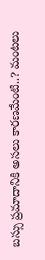బస్సు ప్రమాదానికి అసలు కారణమేంటి..? మంటలు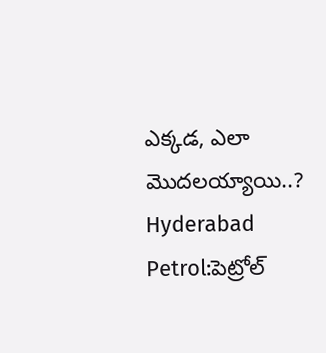ఎక్కడ, ఎలా మొదలయ్యాయి..?
Hyderabad Petrol:పెట్రోల్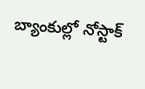బ్యాంకుల్లో నోస్టాక్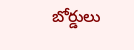బోర్డులు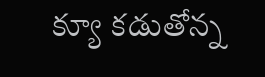క్యూ క‌డుతోన్న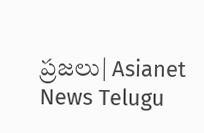ప్ర‌జ‌లు| Asianet News Telugu